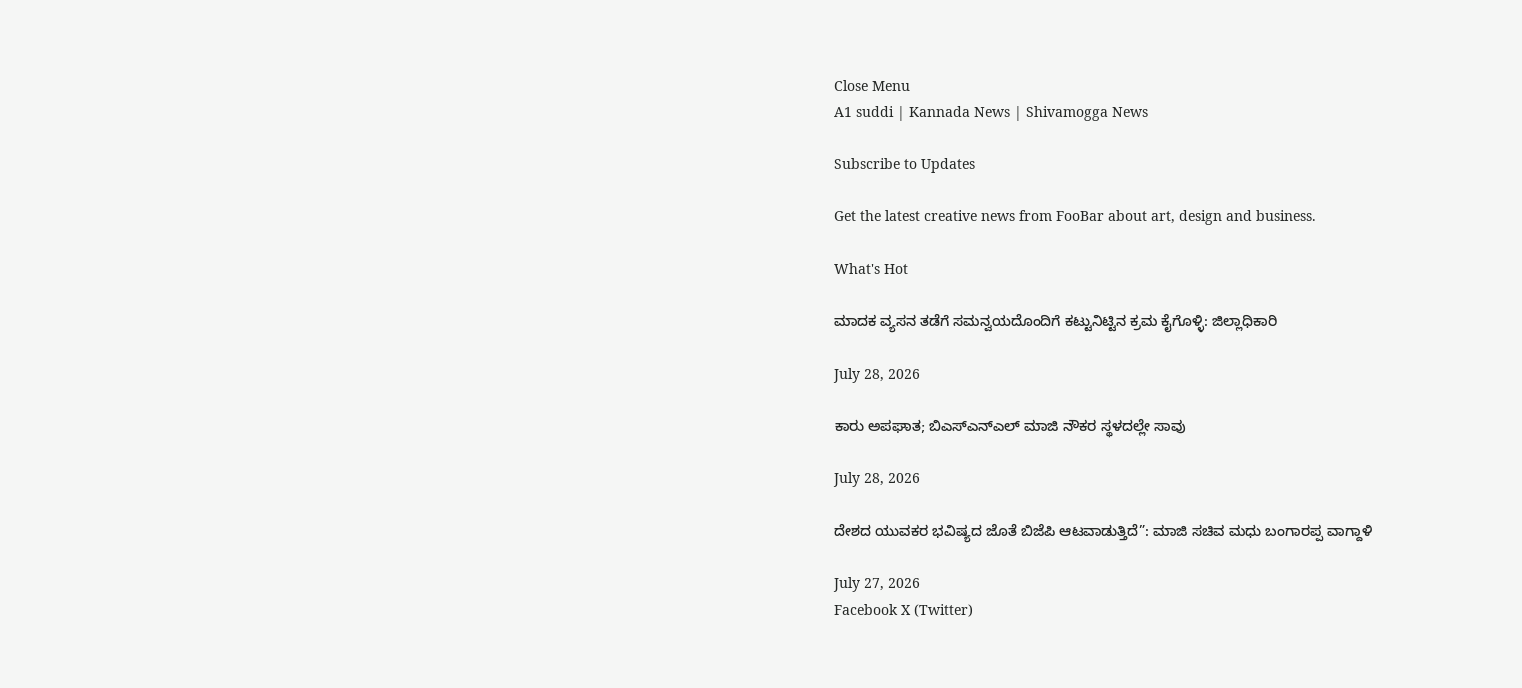Close Menu
A1 suddi | Kannada News | Shivamogga News

Subscribe to Updates

Get the latest creative news from FooBar about art, design and business.

What's Hot

ಮಾದಕ ವ್ಯಸನ ತಡೆಗೆ ಸಮನ್ವಯದೊಂದಿಗೆ ಕಟ್ಟುನಿಟ್ಟಿನ ಕ್ರಮ ಕೈಗೊಳ್ಳಿ: ಜಿಲ್ಲಾಧಿಕಾರಿ

July 28, 2026

ಕಾರು ಅಪಘಾತ; ಬಿಎಸ್ಎನ್ಎಲ್ ಮಾಜಿ ನೌಕರ ಸ್ಥಳದಲ್ಲೇ ಸಾವು

July 28, 2026

ದೇಶದ ಯುವಕರ ಭವಿಷ್ಯದ ಜೊತೆ ಬಿಜೆಪಿ ಆಟವಾಡುತ್ತಿದೆ”: ಮಾಜಿ ಸಚಿವ ಮಧು ಬಂಗಾರಪ್ಪ ವಾಗ್ದಾಳಿ

July 27, 2026
Facebook X (Twitter)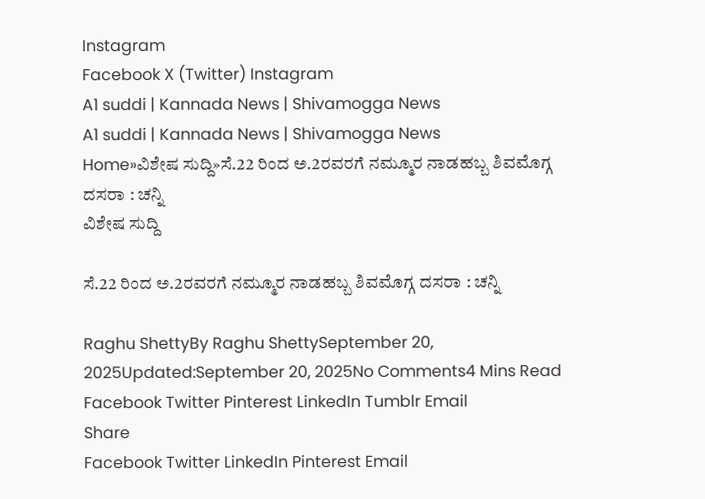Instagram
Facebook X (Twitter) Instagram
A1 suddi | Kannada News | Shivamogga News
A1 suddi | Kannada News | Shivamogga News
Home»ವಿಶೇಷ ಸುದ್ದಿ»ಸೆ.22 ರಿಂದ ಅ.2ರವರಗೆ ನಮ್ಮೂರ ನಾಡಹಬ್ಬ ಶಿವಮೊಗ್ಗ ದಸರಾ : ಚನ್ನಿ
ವಿಶೇಷ ಸುದ್ದಿ

ಸೆ.22 ರಿಂದ ಅ.2ರವರಗೆ ನಮ್ಮೂರ ನಾಡಹಬ್ಬ ಶಿವಮೊಗ್ಗ ದಸರಾ : ಚನ್ನಿ

Raghu ShettyBy Raghu ShettySeptember 20, 2025Updated:September 20, 2025No Comments4 Mins Read
Facebook Twitter Pinterest LinkedIn Tumblr Email
Share
Facebook Twitter LinkedIn Pinterest Email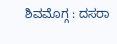ಶಿವಮೊಗ್ಗ : ದಸರಾ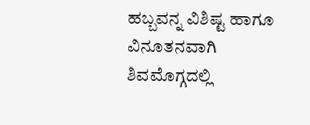ಹಬ್ಬವನ್ನ ವಿಶಿಷ್ಟ ಹಾಗೂ ವಿನೂತನವಾಗಿ ಶಿವಮೊಗ್ಗದಲ್ಲಿ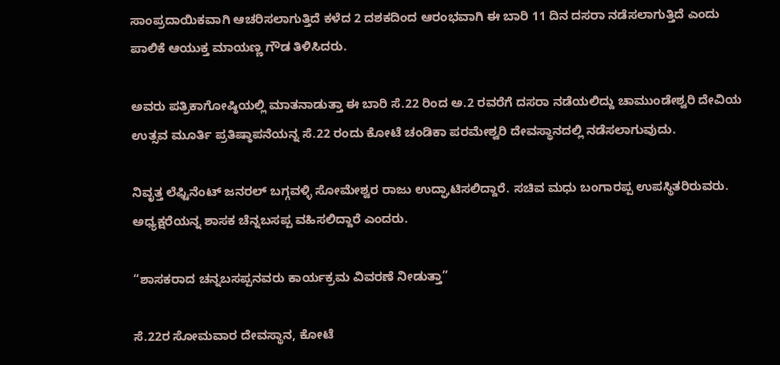ಸಾಂಪ್ರದಾಯಿಕವಾಗಿ ಆಚರಿಸಲಾಗುತ್ತಿದೆ ಕಳೆದ 2 ದಶಕದಿಂದ ಆರಂಭವಾಗಿ ಈ ಬಾರಿ 11 ದಿನ ದಸರಾ ನಡೆಸಲಾಗುತ್ತಿದೆ ಎಂದು ಪಾಲಿಕೆ ಆಯುಕ್ತ ಮಾಯಣ್ಣ ಗೌಡ ತಿಳಿಸಿದರು.

ಅವರು ಪತ್ರಿಕಾಗೋಷ್ಠಿಯಲ್ಲಿ ಮಾತನಾಡುತ್ತಾ ಈ ಬಾರಿ ಸೆ.22 ರಿಂದ ಅ.2 ರವರೆಗೆ ದಸರಾ ನಡೆಯಲಿದ್ದು ಚಾಮುಂಡೇಶ್ವರಿ ದೇವಿಯ ಉತ್ಸವ ಮೂರ್ತಿ ಪ್ರತಿಷ್ಠಾಪನೆಯನ್ನ ಸೆ.22 ರಂದು ಕೋಟೆ ಚಂಡಿಕಾ ಪರಮೇಶ್ವರಿ ದೇವಸ್ಥಾನದಲ್ಲಿ ನಡೆಸಲಾಗುವುದು.

ನಿವೃತ್ತ ಲೆಫ್ಟಿನೆಂಟ್ ಜನರಲ್ ಬಗ್ಗವಳ್ಳಿ ಸೋಮೇಶ್ವರ ರಾಜು ಉದ್ಘಾಟಿಸಲಿದ್ದಾರೆ. ಸಚಿವ ಮಧು ಬಂಗಾರಪ್ಪ ಉಪಸ್ಥಿತರಿರುವರು. ಅಧ್ಯಕ್ಷರೆಯನ್ನ ಶಾಸಕ ಚೆನ್ನಬಸಪ್ಪ ವಹಿಸಲಿದ್ದಾರೆ ಎಂದರು.

“ಶಾಸಕರಾದ ಚನ್ನಬಸಪ್ಪನವರು ಕಾರ್ಯಕ್ರಮ ವಿವರಣೆ ನೀಡುತ್ತಾ”

ಸೆ.22ರ ಸೋಮವಾರ ದೇವಸ್ಥಾನ, ಕೋಟೆ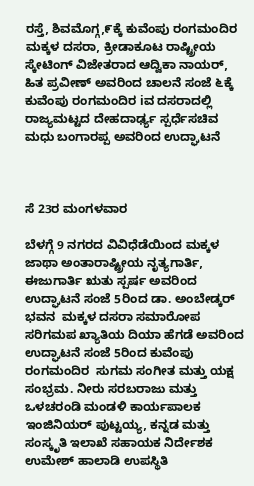ರಸ್ತೆ, ಶಿವಮೊಗ್ಗ,೯ಕ್ಕೆ ಕುವೆಂಪು ರಂಗಮಂದಿರ ಮಕ್ಕಳ ದಸರಾ, ಕ್ರೀಡಾಕೂಟ ರಾಷ್ಟ್ರೀಯ ಸ್ಕೇಟಿಂಗ್ ವಿಜೇತರಾದ ಆದ್ವಿಕಾ ನಾಯರ್, ಹಿತ ಪ್ರವೀಣ್ ಅವರಿಂದ ಚಾಲನೆ ಸಂಜೆ ೬ಕ್ಕೆ ಕುವೆಂಪು ರಂಗಮಂದಿರ iವ ದಸರಾದಲ್ಲಿ ರಾಜ್ಯಮಟ್ಟದ ದೇಹದಾರ್ಢ್ಯ ಸ್ಪರ್ಧೆಸಚಿವ ಮಧು ಬಂಗಾರಪ್ಪ ಅವರಿಂದ ಉದ್ಘಾಟನೆ



ಸೆ 23ರ ಮಂಗಳವಾರ

ಬೆಳಗ್ಗೆ 9 ನಗರದ ವಿವಿಧೆಡೆಯಿಂದ ಮಕ್ಕಳ ಜಾಥಾ ಅಂತಾರಾಷ್ಟ್ರೀಯ ನೃತ್ಯಗಾರ್ತಿ, ಈಜುಗಾರ್ತಿ ಋತು ಸ್ಪರ್ಷ ಅವರಿಂದ ಉದ್ಘಾಟನೆ ಸಂಜೆ 5ರಿಂದ ಡಾ. ಅಂಬೇಡ್ಕರ್ ಭವನ  ಮಕ್ಕಳ ದಸರಾ ಸಮಾರೋಪ ಸರಿಗಮಪ ಖ್ಯಾತಿಯ ದಿಯಾ ಹೆಗಡೆ ಅವರಿಂದ ಉದ್ಘಾಟನೆ ಸಂಜೆ 5ರಿಂದ ಕುವೆಂಪು ರಂಗಮಂದಿರ  ಸುಗಮ ಸಂಗೀತ ಮತ್ತು ಯಕ್ಷ ಸಂಭ್ರಮ. ನೀರು ಸರಬರಾಜು ಮತ್ತು ಒಳಚರಂಡಿ ಮಂಡಳಿ ಕಾರ್ಯಪಾಲಕ ಇಂಜಿನಿಯರ್ ಪುಟ್ಟಯ್ಯ, ಕನ್ನಡ ಮತ್ತು ಸಂಸ್ಕೃತಿ ಇಲಾಖೆ ಸಹಾಯಕ ನಿರ್ದೇಶಕ ಉಮೇಶ್ ಹಾಲಾಡಿ ಉಪಸ್ಥಿತಿ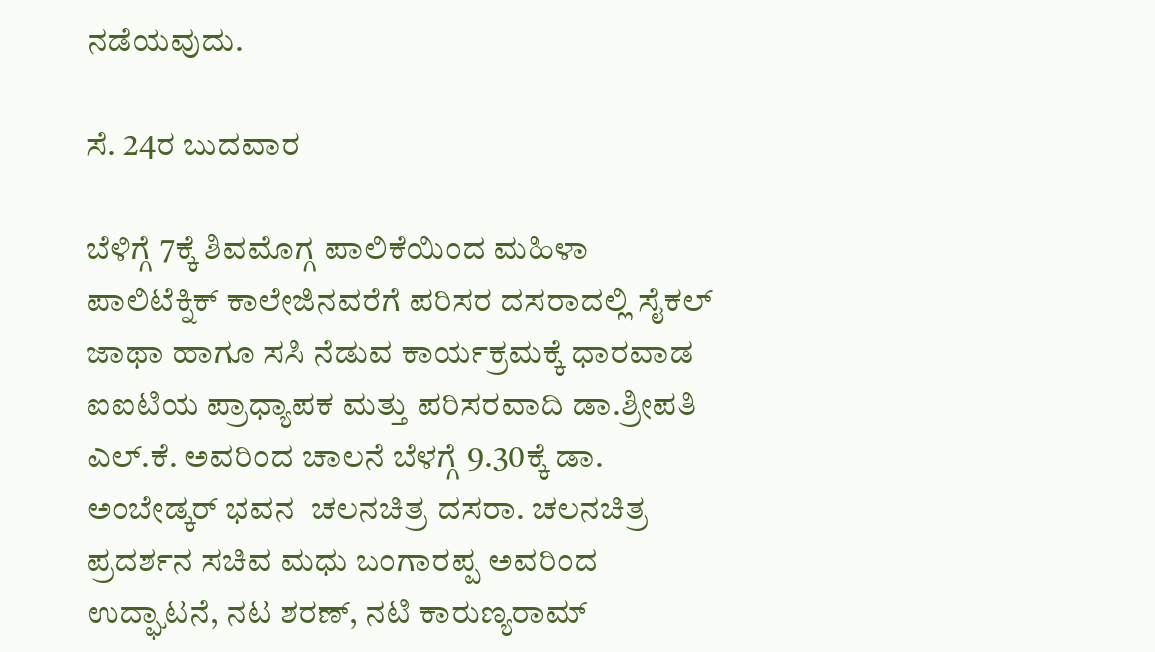ನಡೆಯವುದು.

ಸೆ. 24ರ ಬುದವಾರ

ಬೆಳಿಗ್ಗೆ 7ಕ್ಕೆ ಶಿವಮೊಗ್ಗ ಪಾಲಿಕೆಯಿಂದ ಮಹಿಳಾ ಪಾಲಿಟೆಕ್ನಿಕ್ ಕಾಲೇಜಿನವರೆಗೆ ಪರಿಸರ ದಸರಾದಲ್ಲಿ ಸೈಕಲ್ ಜಾಥಾ ಹಾಗೂ ಸಸಿ ನೆಡುವ ಕಾರ್ಯಕ್ರಮಕ್ಕೆ ಧಾರವಾಡ ಐಐಟಿಯ ಪ್ರಾಧ್ಯಾಪಕ ಮತ್ತು ಪರಿಸರವಾದಿ ಡಾ.ಶ್ರೀಪತಿ ಎಲ್.ಕೆ. ಅವರಿಂದ ಚಾಲನೆ ಬೆಳಗ್ಗೆ 9.30ಕ್ಕೆ ಡಾ. ಅಂಬೇಡ್ಕರ್ ಭವನ  ಚಲನಚಿತ್ರ ದಸರಾ. ಚಲನಚಿತ್ರ ಪ್ರದರ್ಶನ ಸಚಿವ ಮಧು ಬಂಗಾರಪ್ಪ ಅವರಿಂದ ಉದ್ಘಾಟನೆ, ನಟ ಶರಣ್, ನಟಿ ಕಾರುಣ್ಯರಾಮ್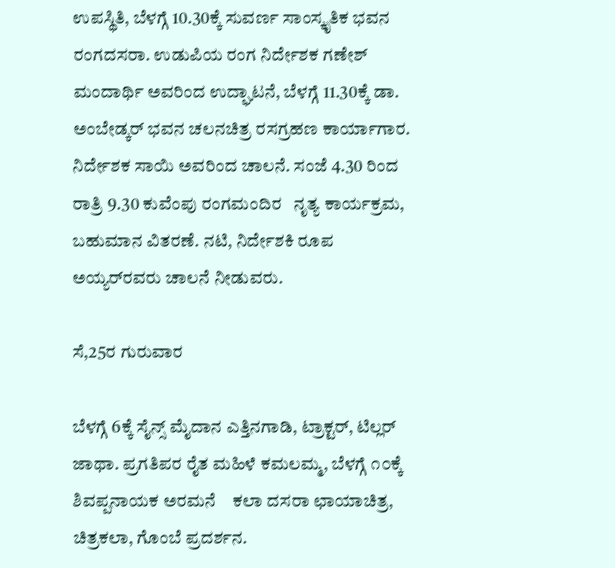ಉಪಸ್ಥಿತಿ, ಬೆಳಗ್ಗೆ 10.30ಕ್ಕೆ ಸುವರ್ಣ ಸಾಂಸ್ಕೃತಿಕ ಭವನ    ರಂಗದಸರಾ. ಉಡುಪಿಯ ರಂಗ ನಿರ್ದೇಶಕ ಗಣೇಶ್ ಮಂದಾರ್ಥಿ ಅವರಿಂದ ಉದ್ಘಾಟನೆ, ಬೆಳಗ್ಗೆ 11.30ಕ್ಕೆ ಡಾ. ಅಂಬೇಡ್ಕರ್ ಭವನ ಚಲನಚಿತ್ರ ರಸಗ್ರಹಣ ಕಾರ್ಯಾಗಾರ. ನಿರ್ದೇಶಕ ಸಾಯಿ ಅವರಿಂದ ಚಾಲನೆ. ಸಂಜೆ 4.30 ರಿಂದ ರಾತ್ರಿ 9.30 ಕುವೆಂಪು ರಂಗಮಂದಿರ   ನೃತ್ಯ ಕಾರ್ಯಕ್ರಮ, ಬಹುಮಾನ ವಿತರಣೆ. ನಟಿ, ನಿರ್ದೇಶಕಿ ರೂಪ ಅಯ್ಯರ್‌ರವರು ಚಾಲನೆ ನೀಡುವರು.

ಸೆ,25ರ ಗುರುವಾರ

ಬೆಳಗ್ಗೆ 6ಕ್ಕೆ ಸೈನ್ಸ್ ಮೈದಾನ ಎತ್ತಿನಗಾಡಿ, ಟ್ರಾಕ್ಟರ್, ಟಿಲ್ಲರ್ ಜಾಥಾ. ಪ್ರಗತಿಪರ ರೈತ ಮಹಿಳೆ ಕಮಲಮ್ಮ, ಬೆಳಗ್ಗೆ ೧೦ಕ್ಕೆ ಶಿವಪ್ಪನಾಯಕ ಅರಮನೆ    ಕಲಾ ದಸರಾ ಛಾಯಾಚಿತ್ರ, ಚಿತ್ರಕಲಾ, ಗೊಂಬೆ ಪ್ರದರ್ಶನ.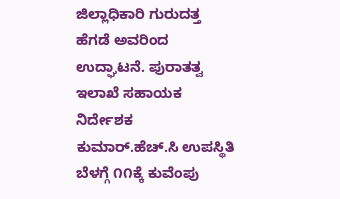ಜಿಲ್ಲಾಧಿಕಾರಿ ಗುರುದತ್ತ ಹೆಗಡೆ ಅವರಿಂದ ಉದ್ಘಾಟನೆ. ಪುರಾತತ್ವ ಇಲಾಖೆ ಸಹಾಯಕ ನಿರ್ದೇಶಕ ಕುಮಾರ್.ಹೆಚ್.ಸಿ ಉಪಸ್ಥಿತಿ ಬೆಳಗ್ಗೆ ೧೧ಕ್ಕೆ ಕುವೆಂಪು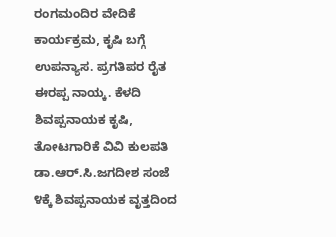ರಂಗಮಂದಿರ ವೇದಿಕೆ ಕಾರ್ಯಕ್ರಮ, ಕೃಷಿ ಬಗ್ಗೆ ಉಪನ್ಯಾಸ. ಪ್ರಗತಿಪರ ರೈತ ಈರಪ್ಪ ನಾಯ್ಕ. ಕೆಳದಿ ಶಿವಪ್ಪನಾಯಕ ಕೃಷಿ, ತೋಟಗಾರಿಕೆ ವಿವಿ ಕುಲಪತಿ ಡಾ.ಆರ್.ಸಿ.ಜಗದೀಶ ಸಂಜೆ ೪ಕ್ಕೆ ಶಿವಪ್ಪನಾಯಕ ವೃತ್ತದಿಂದ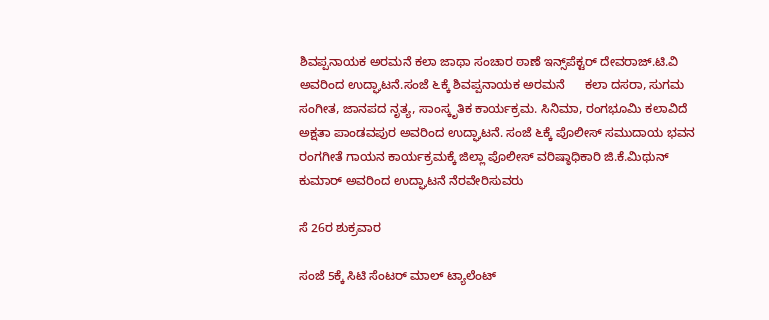ಶಿವಪ್ಪನಾಯಕ ಅರಮನೆ ಕಲಾ ಜಾಥಾ ಸಂಚಾರ ಠಾಣೆ ಇನ್ಸ್‌ಪೆಕ್ಟರ್ ದೇವರಾಜ್.ಟಿ.ವಿ ಅವರಿಂದ ಉದ್ಘಾಟನೆ.ಸಂಜೆ ೬ಕ್ಕೆ ಶಿವಪ್ಪನಾಯಕ ಅರಮನೆ      ಕಲಾ ದಸರಾ, ಸುಗಮ ಸಂಗೀತ, ಜಾನಪದ ನೃತ್ಯ, ಸಾಂಸ್ಕೃತಿಕ ಕಾರ್ಯಕ್ರಮ. ಸಿನಿಮಾ, ರಂಗಭೂಮಿ ಕಲಾವಿದೆ ಅಕ್ಷತಾ ಪಾಂಡವಪುರ ಅವರಿಂದ ಉದ್ಘಾಟನೆ. ಸಂಜೆ ೬ಕ್ಕೆ ಪೊಲೀಸ್ ಸಮುದಾಯ ಭವನ   ರಂಗಗೀತೆ ಗಾಯನ ಕಾರ್ಯಕ್ರಮಕ್ಕೆ ಜಿಲ್ಲಾ ಪೊಲೀಸ್ ವರಿಷ್ಠಾಧಿಕಾರಿ ಜಿ.ಕೆ.ಮಿಥುನ್ ಕುಮಾರ್ ಅವರಿಂದ ಉದ್ಘಾಟನೆ ನೆರವೇರಿಸುವರು

ಸೆ 26ರ ಶುಕ್ರವಾರ

ಸಂಜೆ 5ಕ್ಕೆ ಸಿಟಿ ಸೆಂಟರ್ ಮಾಲ್ ಟ್ಯಾಲೆಂಟ್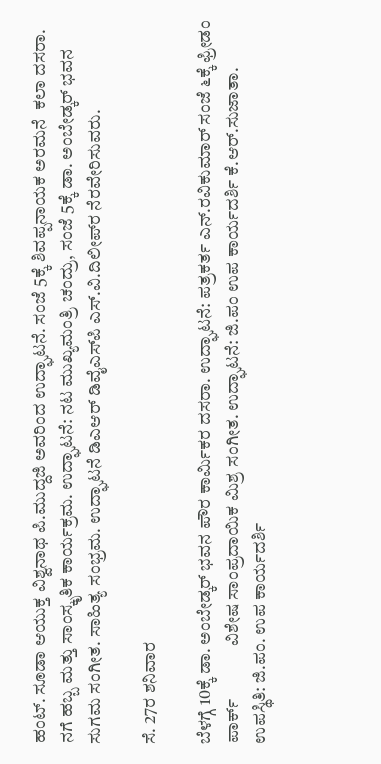ಹಂಟ್. ಸೂಡಾ ಆಯುಕ್ತ ವಿಶ್ವನಾಥ ಪಿ.ಮುದ್ದಜಿ ಅವರಿಂದ ಉದ್ಘಾಟನೆ. ಸಂಜೆ 5ಕ್ಕೆ ಶಿವಪ್ಪನಾಯಕ ಅರಮನೆ  ಕಲಾ ದಸರಾ. ನಗೆ ಹಬ್ಬ ಮತ್ತು ಸಾಂಸ್ಕೃತಿಕ ಕಾರ್ಯಕ್ರಮ. ಉದ್ಘಾಟನೆ: ನಟ ಮುಖ್ಯಮಂತ್ರಿ ಚಂದ್ರು, ಸಂಜೆ 5ಕ್ಕೆ ಡಾ. ಅಂಬೇಡ್ಕರ್ ಭವನ   ಸುಗಮ ಸಂಗೀತ. ಸಾಹಿತ್ಯ ಸಂಭ್ರಮ. ಉದ್ಘಾಟನೆ ಡಿಎಆರ್ ಡಿವೈಎಸ್‌ಪಿ ಎಸ್.ವಿ.ದಿಲೀಪ್‌ರ ನೆರವೇರಿಸುವರು.

ಸೆ. 27ರ ಶನಿವಾರ

ಬೆಳಗ್ಗೆ 10ಕ್ಕೆ ಡಾ. ಅಂಬೇಡ್ಕರ್ ಭವನ ಪೌರ ಕಾರ್ಮಿಕರ ದಸರಾ. ಉದ್ಘಾಟನೆ: ಪತ್ರಕರ್ತ ಎನ್.ರವಿಕುಮಾರ್ ಸಂಜೆ ೬ಕ್ಕೆ ಫ್ರೀಡಂ ಪಾರ್ಕ್             ವಿಶೇಷ ಸಾಂಪ್ರದಾಯಿಕ ಮಿಶ್ರ ಸಂಗೀತ. ಉದ್ಘಾಟನೆ: ಜಿ.ಪಂ ಉಪ ಕಾರ್ಯದರ್ಶಿ ಕೆ.ಆರ್.ಸುಜಾತಾ. ಉಪಸ್ಥಿತಿ: ಜಿ.ಪಂ. ಉಪ ಕಾರ್ಯದರ್ಶಿ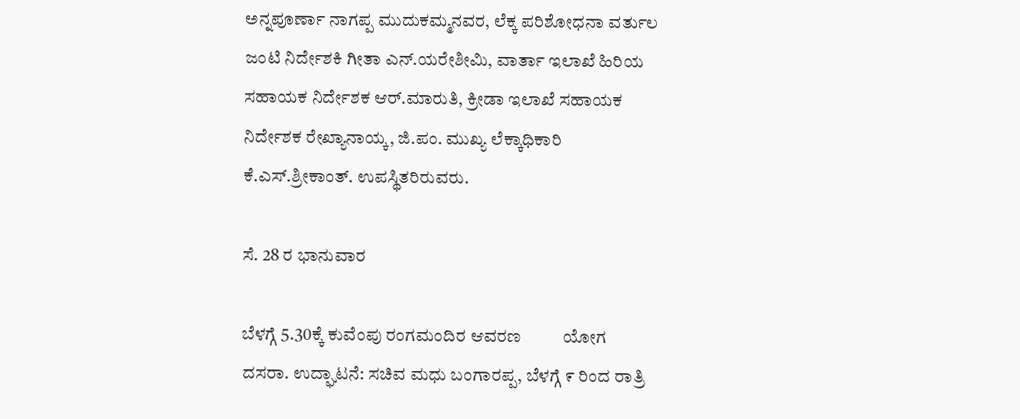ಅನ್ನಪೂರ್ಣಾ ನಾಗಪ್ಪ ಮುದುಕಮ್ಮನವರ, ಲೆಕ್ಕ ಪರಿಶೋಧನಾ ವರ್ತುಲ ಜಂಟಿ ನಿರ್ದೇಶಕಿ ಗೀತಾ ಎನ್.ಯರೇಶೀಮಿ, ವಾರ್ತಾ ಇಲಾಖೆ ಹಿರಿಯ ಸಹಾಯಕ ನಿರ್ದೇಶಕ ಆರ್.ಮಾರುತಿ, ಕ್ರೀಡಾ ಇಲಾಖೆ ಸಹಾಯಕ ನಿರ್ದೇಶಕ ರೇಖ್ಯಾನಾಯ್ಕ, ಜಿ.ಪಂ. ಮುಖ್ಯ ಲೆಕ್ಕಾಧಿಕಾರಿ ಕೆ.ಎಸ್.ಶ್ರೀಕಾಂತ್. ಉಪಸ್ಥಿತರಿರುವರು.

ಸೆ. 28 ರ ಭಾನುವಾರ

ಬೆಳಗ್ಗೆ 5.30ಕ್ಕೆ ಕುವೆಂಪು ರಂಗಮಂದಿರ ಆವರಣ          ಯೋಗ ದಸರಾ. ಉದ್ಘಾಟನೆ: ಸಚಿವ ಮಧು ಬಂಗಾರಪ್ಪ, ಬೆಳಗ್ಗೆ ೯ ರಿಂದ ರಾತ್ರಿ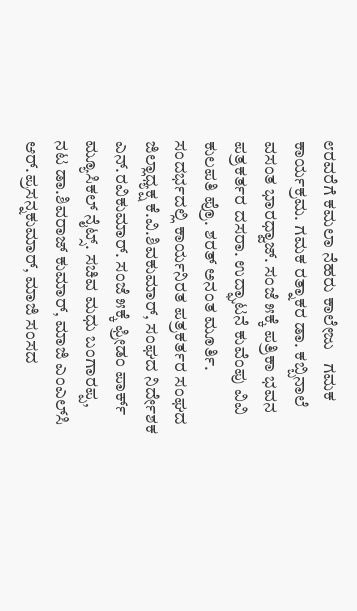೮ರವರೆಗೆ ಕಮಲಾ ನೆಹರು ಕಾಲೇಜು   ಗಮಕ ಕಾರ್ಯಕ್ರಮ. ಗಮಕ ರತ್ನಾಕರ ಡಾ. ಕಬ್ಬಿನಾಲೆ ವಸಂತ ಭಾರಧ್ವಾಜ್. ಸಂಜೆ ೫ಕ್ಕೆ ಪತ್ರಿಕಾ ಭವನ ಪತ್ರಕರ್ತರ ದಸರಾ. ಉದ್ಘಾಟನೆ ಕುವೆಂಪು ವಿವಿ ಕುಲಪತಿ ಪ್ರೊ. ಶರತ್ ಅನಂತ ಮೂರ್ತಿ. ಸಂದರ್ಭದಲ್ಲಿ ಕಾರ್ಯನಿರತ ಪತ್ರಕರ್ತರ ಸಂಘದ ಜಿಲ್ಲಾಧ್ಯಕ್ಷ ಕೆ.ವಿ.ಶಿವಕುಮಾರ್, ಸಂಘದ ನಿರ್ದೇಶಕ ಎನ್.ರವಿಕುಮಾರ್. ಸಂಜೆ ೫ಕ್ಕೆ ಫ್ರೀಡಂ ಪಾರ್ಕ್          ಮ್ಯೂಸಿಕಲ್ ನೈಟ್ಸ್. ಸಚಿವ ಮಧು ಬಂಗಾರಪ್ಪ, ನಟ ಡಾ.ಶಿವರಾಜ್ ಕುಮಾರ್, ಮಾಜಿ ಎಂಎಲ್‌ಸಿ ಆರ್.ಪ್ರಸನ್ನಕುಮಾರ್, ಮಾಜಿ ಸಂಸದ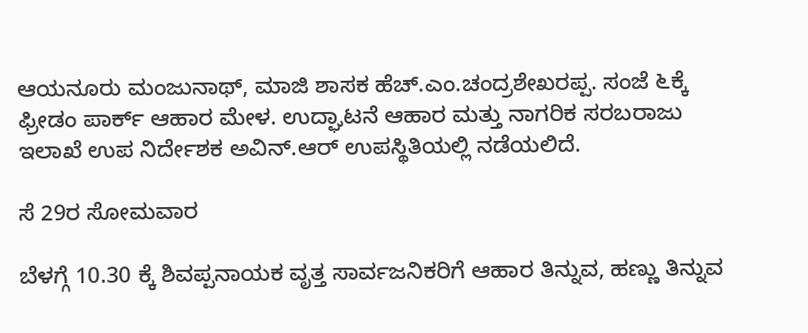ಆಯನೂರು ಮಂಜುನಾಥ್, ಮಾಜಿ ಶಾಸಕ ಹೆಚ್.ಎಂ.ಚಂದ್ರಶೇಖರಪ್ಪ. ಸಂಜೆ ೬ಕ್ಕೆ ಫ್ರೀಡಂ ಪಾರ್ಕ್ ಆಹಾರ ಮೇಳ. ಉದ್ಘಾಟನೆ ಆಹಾರ ಮತ್ತು ನಾಗರಿಕ ಸರಬರಾಜು ಇಲಾಖೆ ಉಪ ನಿರ್ದೇಶಕ ಅವಿನ್.ಆರ್ ಉಪಸ್ಥಿತಿಯಲ್ಲಿ ನಡೆಯಲಿದೆ.

ಸೆ 29ರ ಸೋಮವಾರ

ಬೆಳಗ್ಗೆ 10.30 ಕ್ಕೆ ಶಿವಪ್ಪನಾಯಕ ವೃತ್ತ ಸಾರ್ವಜನಿಕರಿಗೆ ಆಹಾರ ತಿನ್ನುವ, ಹಣ್ಣು ತಿನ್ನುವ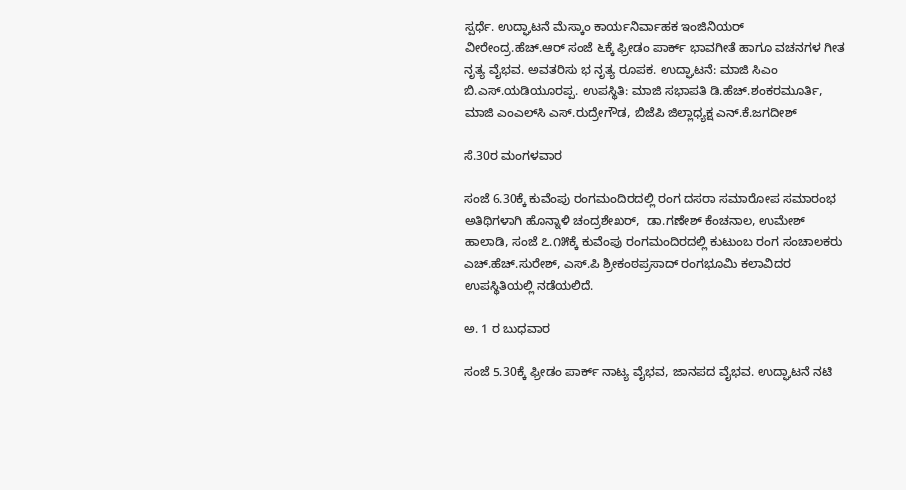ಸ್ಪರ್ಧೆ. ಉದ್ಘಾಟನೆ ಮೆಸ್ಕಾಂ ಕಾರ್ಯನಿರ್ವಾಹಕ ಇಂಜಿನಿಯರ್ ವೀರೇಂದ್ರ.ಹೆಚ್.ಆರ್ ಸಂಜೆ ೬ಕ್ಕೆ ಫ್ರೀಡಂ ಪಾರ್ಕ್ ಭಾವಗೀತೆ ಹಾಗೂ ವಚನಗಳ ಗೀತ ನೃತ್ಯ ವೈಭವ. ಅವತರಿಸು ಭ ನೃತ್ಯ ರೂಪಕ. ಉದ್ಘಾಟನೆ: ಮಾಜಿ ಸಿಎಂ ಬಿ.ಎಸ್.ಯಡಿಯೂರಪ್ಪ. ಉಪಸ್ಥಿತಿ: ಮಾಜಿ ಸಭಾಪತಿ ಡಿ.ಹೆಚ್.ಶಂಕರಮೂರ್ತಿ, ಮಾಜಿ ಎಂಎಲ್‌ಸಿ ಎಸ್.ರುದ್ರೇಗೌಡ, ಬಿಜೆಪಿ ಜಿಲ್ಲಾಧ್ಯಕ್ಷ ಎನ್.ಕೆ.ಜಗದೀಶ್

ಸೆ.30ರ ಮಂಗಳವಾರ

ಸಂಜೆ 6.30ಕ್ಕೆ ಕುವೆಂಪು ರಂಗಮಂದಿರದಲ್ಲಿ ರಂಗ ದಸರಾ ಸಮಾರೋಪ ಸಮಾರಂಭ ಅತಿಥಿಗಳಾಗಿ ಹೊನ್ನಾಳಿ ಚಂದ್ರಶೇಖರ್,  ಡಾ.ಗಣೇಶ್ ಕೆಂಚನಾಲ, ಉಮೇಶ್ ಹಾಲಾಡಿ, ಸಂಜೆ ೭.೧೫ಕ್ಕೆ ಕುವೆಂಪು ರಂಗಮಂದಿರದಲ್ಲಿ ಕುಟುಂಬ ರಂಗ ಸಂಚಾಲಕರು ಎಚ್.ಹೆಚ್.ಸುರೇಶ್, ಎಸ್.ಪಿ ಶ್ರೀಕಂಠಪ್ರಸಾದ್ ರಂಗಭೂಮಿ ಕಲಾವಿದರ  ಉಪಸ್ಥಿತಿಯಲ್ಲಿ ನಡೆಯಲಿದೆ.

ಅ. 1 ರ ಬುಧವಾರ

ಸಂಜೆ 5.30ಕ್ಕೆ ಫ್ರೀಡಂ ಪಾರ್ಕ್ ನಾಟ್ಯ ವೈಭವ, ಜಾನಪದ ವೈಭವ. ಉದ್ಘಾಟನೆ ನಟಿ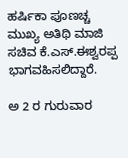ಹರ್ಷಿಕಾ ಪೂಣಚ್ಚ ಮುಖ್ಯ ಅತಿಥಿ ಮಾಜಿ ಸಚಿವ ಕೆ.ಎಸ್.ಈಶ್ವರಪ್ಪ ಭಾಗವಹಿಸಲಿದ್ದಾರೆ.

ಅ 2 ರ ಗುರುವಾರ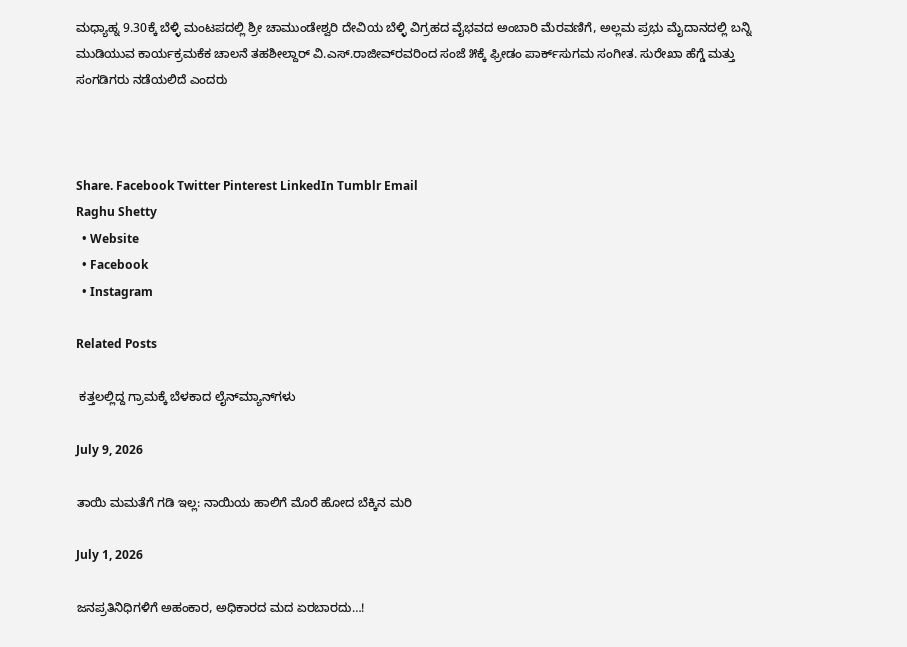ಮಧ್ಯಾಹ್ನ 9.30ಕ್ಕೆ ಬೆಳ್ಳಿ ಮಂಟಪದಲ್ಲಿ ಶ್ರೀ ಚಾಮುಂಡೇಶ್ವರಿ ದೇವಿಯ ಬೆಳ್ಳಿ ವಿಗ್ರಹದ ವೈಭವದ ಅಂಬಾರಿ ಮೆರವಣಿಗೆ, ಅಲ್ಲಮ ಪ್ರಭು ಮೈದಾನದಲ್ಲಿ ಬನ್ನಿ ಮುಡಿಯುವ ಕಾರ್ಯಕ್ರಮಕೆಕ ಚಾಲನೆ ತಹಶೀಲ್ದಾರ್ ವಿ.ಎಸ್.ರಾಜೀವ್‌ರವರಿಂದ ಸಂಜೆ ೫ಕ್ಕೆ ಫ್ರೀಡಂ ಪಾರ್ಕ್‌ಸುಗಮ ಸಂಗೀತ. ಸುರೇಖಾ ಹೆಗ್ಡೆ ಮತ್ತು ಸಂಗಡಿಗರು ನಡೆಯಲಿದೆ ಎಂದರು



Share. Facebook Twitter Pinterest LinkedIn Tumblr Email
Raghu Shetty
  • Website
  • Facebook
  • Instagram

Related Posts

 ಕತ್ತಲಲ್ಲಿದ್ದ ಗ್ರಾಮಕ್ಕೆ ಬೆಳಕಾದ ಲೈನ್‌ಮ್ಯಾನ್‌ಗಳು

July 9, 2026

ತಾಯಿ ಮಮತೆಗೆ ಗಡಿ ಇಲ್ಲ: ನಾಯಿಯ ಹಾಲಿಗೆ ಮೊರೆ ಹೋದ ಬೆಕ್ಕಿನ ಮರಿ

July 1, 2026

ಜನಪ್ರತಿನಿಧಿಗಳಿಗೆ ಅಹಂಕಾರ, ಅಧಿಕಾರದ ಮದ ಏರಬಾರದು…!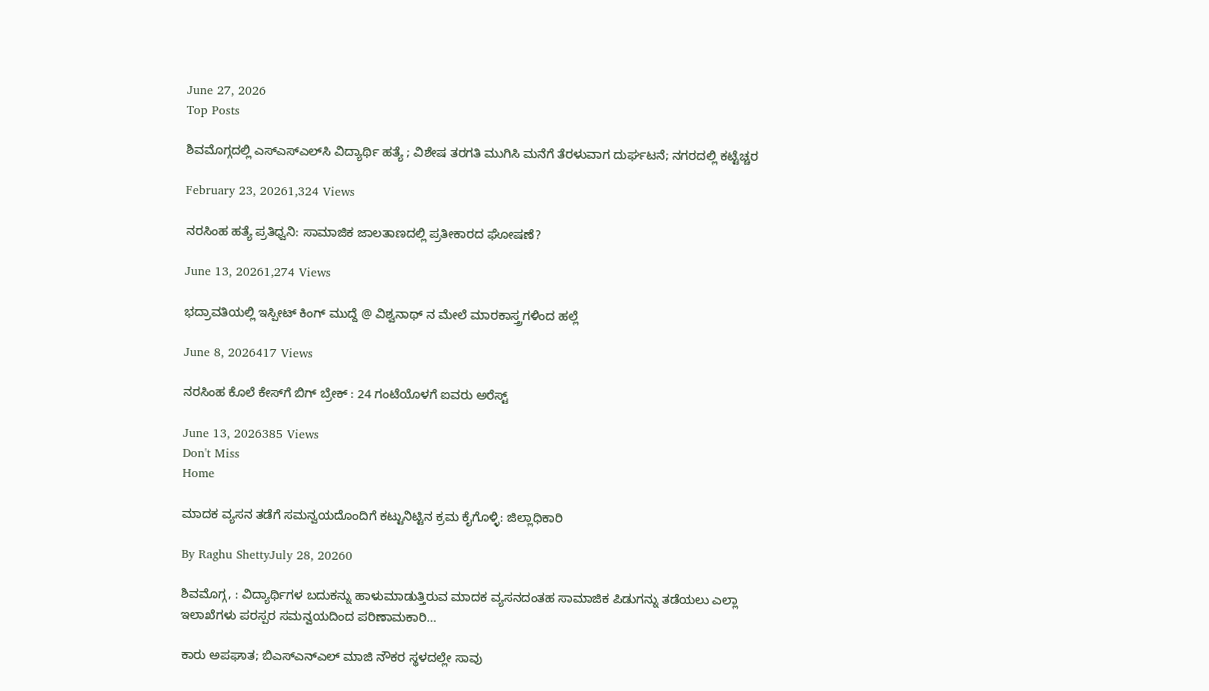June 27, 2026
Top Posts

ಶಿವಮೊಗ್ಗದಲ್ಲಿ ಎಸ್‌ಎಸ್‌ಎಲ್‌ಸಿ ವಿದ್ಯಾರ್ಥಿ ಹತ್ಯೆ ; ವಿಶೇಷ ತರಗತಿ ಮುಗಿಸಿ ಮನೆಗೆ ತೆರಳುವಾಗ ದುರ್ಘಟನೆ; ನಗರದಲ್ಲಿ ಕಟ್ಟೆಚ್ಚರ

February 23, 20261,324 Views

ನರಸಿಂಹ ಹತ್ಯೆ ಪ್ರತಿಧ್ವನಿ: ಸಾಮಾಜಿಕ ಜಾಲತಾಣದಲ್ಲಿ ಪ್ರತೀಕಾರದ ಘೋಷಣೆ?

June 13, 20261,274 Views

ಭದ್ರಾವತಿಯಲ್ಲಿ ಇಸ್ಪೀಟ್ ಕಿಂಗ್ ಮುದ್ದೆ @ ವಿಶ್ವನಾಥ್ ನ ಮೇಲೆ ಮಾರಕಾಸ್ತ್ರಗಳಿಂದ ಹಲ್ಲೆ

June 8, 2026417 Views

ನರಸಿಂಹ ಕೊಲೆ ಕೇಸ್‌ಗೆ ಬಿಗ್ ಬ್ರೇಕ್ : 24 ಗಂಟೆಯೊಳಗೆ ಐವರು ಅರೆಸ್ಟ್

June 13, 2026385 Views
Don't Miss
Home

ಮಾದಕ ವ್ಯಸನ ತಡೆಗೆ ಸಮನ್ವಯದೊಂದಿಗೆ ಕಟ್ಟುನಿಟ್ಟಿನ ಕ್ರಮ ಕೈಗೊಳ್ಳಿ: ಜಿಲ್ಲಾಧಿಕಾರಿ

By Raghu ShettyJuly 28, 20260

ಶಿವಮೊಗ್ಗ, : ವಿದ್ಯಾರ್ಥಿಗಳ ಬದುಕನ್ನು ಹಾಳುಮಾಡುತ್ತಿರುವ ಮಾದಕ ವ್ಯಸನದಂತಹ ಸಾಮಾಜಿಕ ಪಿಡುಗನ್ನು ತಡೆಯಲು ಎಲ್ಲಾ ಇಲಾಖೆಗಳು ಪರಸ್ಪರ ಸಮನ್ವಯದಿಂದ ಪರಿಣಾಮಕಾರಿ…

ಕಾರು ಅಪಘಾತ; ಬಿಎಸ್ಎನ್ಎಲ್ ಮಾಜಿ ನೌಕರ ಸ್ಥಳದಲ್ಲೇ ಸಾವು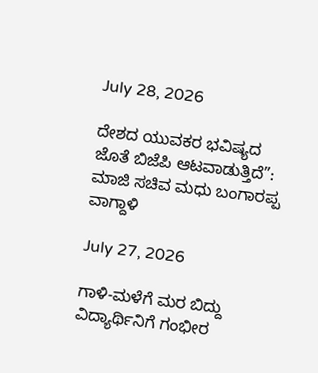July 28, 2026

ದೇಶದ ಯುವಕರ ಭವಿಷ್ಯದ ಜೊತೆ ಬಿಜೆಪಿ ಆಟವಾಡುತ್ತಿದೆ”: ಮಾಜಿ ಸಚಿವ ಮಧು ಬಂಗಾರಪ್ಪ ವಾಗ್ದಾಳಿ

July 27, 2026

ಗಾಳಿ-ಮಳೆಗೆ ಮರ ಬಿದ್ದು ವಿದ್ಯಾರ್ಥಿನಿಗೆ ಗಂಭೀರ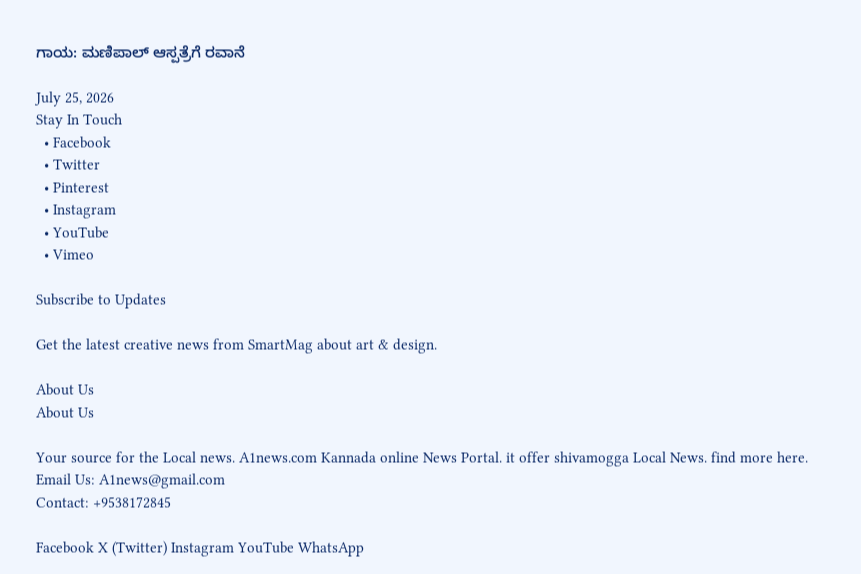ಗಾಯ: ಮಣಿಪಾಲ್ ಆಸ್ಪತ್ರೆಗೆ ರವಾನೆ

July 25, 2026
Stay In Touch
  • Facebook
  • Twitter
  • Pinterest
  • Instagram
  • YouTube
  • Vimeo

Subscribe to Updates

Get the latest creative news from SmartMag about art & design.

About Us
About Us

Your source for the Local news. A1news.com Kannada online News Portal. it offer shivamogga Local News. find more here.
Email Us: A1news@gmail.com
Contact: +9538172845

Facebook X (Twitter) Instagram YouTube WhatsApp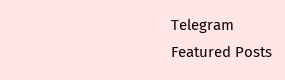Telegram
Featured Posts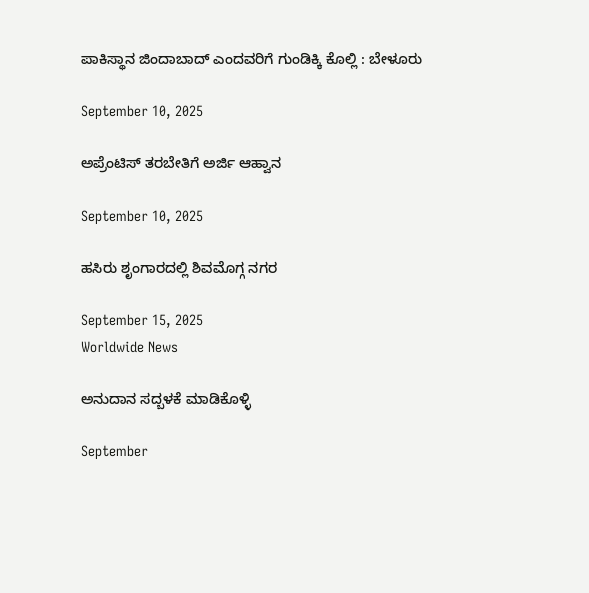ಪಾಕಿಸ್ಥಾನ ಜಿಂದಾಬಾದ್ ಎಂದವರಿಗೆ ಗುಂಡಿಕ್ಕಿ ಕೊಲ್ಲಿ : ಬೇಳೂರು

September 10, 2025

ಅಪ್ರೆಂಟಿಸ್ ತರಬೇತಿಗೆ ಅರ್ಜಿ ಆಹ್ವಾನ

September 10, 2025

ಹಸಿರು ಶೃಂಗಾರದಲ್ಲಿ ಶಿವಮೊಗ್ಗ ನಗರ

September 15, 2025
Worldwide News

ಅನುದಾನ ಸದ್ಬಳಕೆ ಮಾಡಿಕೊಳ್ಳಿ

September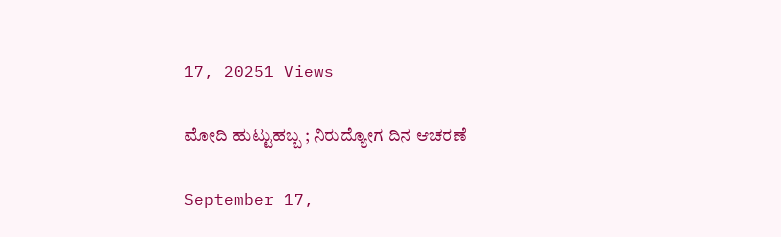17, 20251 Views

ಮೋದಿ ಹುಟ್ಟುಹಬ್ಬ ; ನಿರುದ್ಯೋಗ ದಿನ ಆಚರಣೆ

September 17,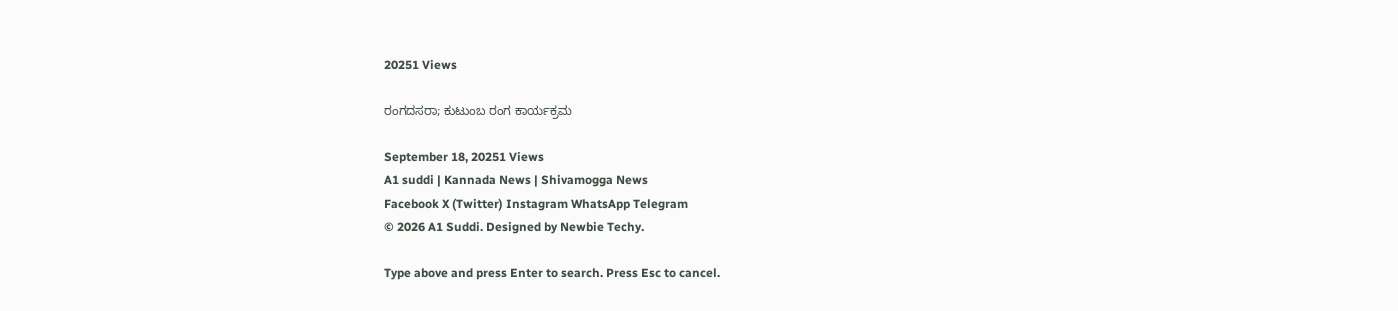20251 Views

ರಂಗದಸರಾ; ಕುಟುಂಬ ರಂಗ ಕಾರ್ಯಕ್ರಮ

September 18, 20251 Views
A1 suddi | Kannada News | Shivamogga News
Facebook X (Twitter) Instagram WhatsApp Telegram
© 2026 A1 Suddi. Designed by Newbie Techy.

Type above and press Enter to search. Press Esc to cancel.